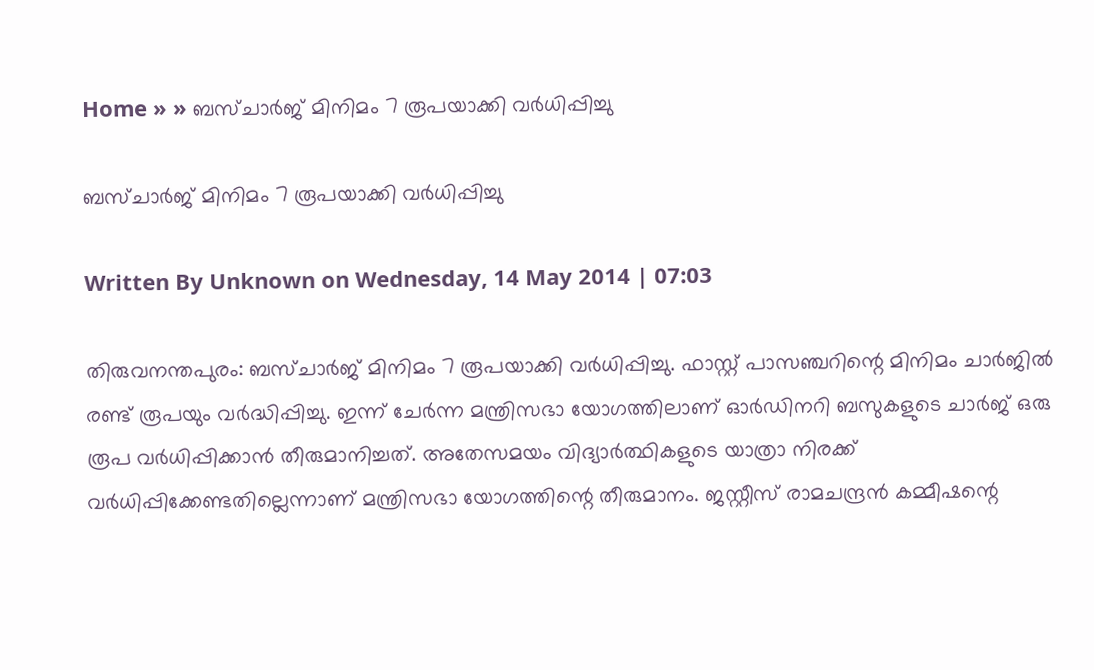Home » » ബസ്ചാര്‍ജ് മിനിമം 7 രൂപയാക്കി വര്‍ധിപ്പിച്ചു

ബസ്ചാര്‍ജ് മിനിമം 7 രൂപയാക്കി വര്‍ധിപ്പിച്ചു

Written By Unknown on Wednesday, 14 May 2014 | 07:03

തിരുവനന്തപുരം: ബസ്ചാര്‍ജ് മിനിമം 7 രൂപയാക്കി വര്‍ധിപ്പിച്ചു. ഫാസ്റ്റ് പാസഞ്ചറിന്റെ മിനിമം ചാര്‍ജില്‍ രണ്ട് രൂപയും വര്‍ദ്ധിപ്പിച്ചു. ഇന്ന് ചേര്‍ന്ന മന്ത്രിസഭാ യോഗത്തിലാണ് ഓര്‍ഡിനറി ബസുകളുടെ ചാര്‍ജ് ഒരു രൂപ വര്‍ധിപ്പിക്കാന്‍ തീരുമാനിച്ചത്. അതേസമയം വിദ്യാര്‍ത്ഥികളുടെ യാത്രാ നിരക്ക് വര്‍ധിപ്പിക്കേണ്ടതില്ലെന്നാണ് മന്ത്രിസഭാ യോഗത്തിന്റെ തീരുമാനം. ജസ്റ്റീസ് രാമചന്ദ്രന്‍ കമ്മീഷന്റെ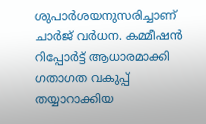ശുപാര്‍ശയനുസരിച്ചാണ് ചാര്‍ജ് വര്‍ധന. കമ്മീഷന്‍ റിപ്പോര്‍ട്ട് ആധാരമാക്കി ഗതാഗത വകുപ്പ് തയ്യാറാക്കിയ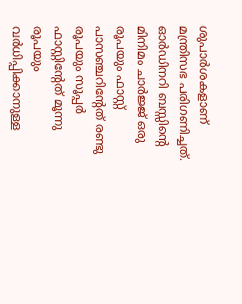ശുപാര്‍ശകളാണ് മന്ത്രിസഭ പരിഗണിച്ചത്. ഓര്‍ഡിനറി ബസ്സിന്റെ മിനിമം ചാര്‍ജ്ജ് ഒരു രൂപയും ഫാസ്റ്റ് പാസഞ്ചറിന്റേത് രണ്ടു രൂപയും സൂപ്പര്‍ ഫാസ്റ്റിന്റേത് മൂന്നു രൂപയും വര്‍ധിപ്പിക്കാനുള്ള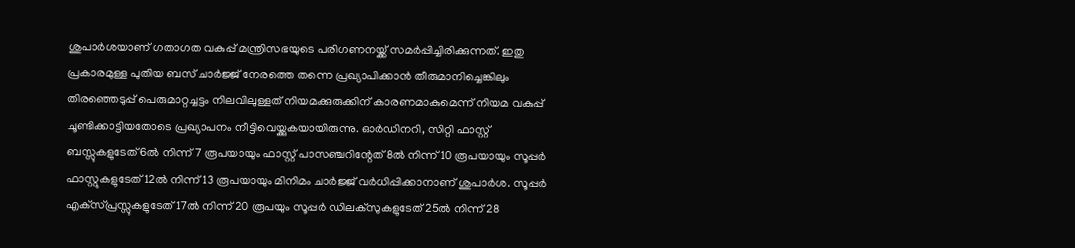ശുപാര്‍ശയാണ് ഗതാഗത വകുപ്പ് മന്ത്രിസഭയുടെ പരിഗണനയ്ക്ക് സമര്‍പ്പിച്ചിരിക്കുന്നത്. ഇതു പ്രകാരമുള്ള പുതിയ ബസ് ചാര്‍ജ്ജ് നേരത്തെ തന്നെ പ്രഖ്യാപിക്കാന്‍ തീരുമാനിച്ചെങ്കിലും തിരഞ്ഞെടുപ്പ് പെരുമാറ്റച്ചട്ടം നിലവിലുള്ളത് നിയമക്കുരുക്കിന് കാരണമാകുമെന്ന് നിയമ വകുപ്പ് ചൂണ്ടിക്കാട്ടിയതോടെ പ്രഖ്യാപനം നീട്ടിവെയ്ക്കുകയായിരുന്നു. ഓര്‍ഡിനറി, സിറ്റി ഫാസ്റ്റ് ബസ്സുകളുടേത് 6ല്‍ നിന്ന് 7 രൂപയായും ഫാസ്റ്റ് പാസഞ്ചറിന്റേത് 8ല്‍ നിന്ന് 10 രൂപയായും സൂപ്പര്‍ ഫാസ്റ്റുകളുടേത് 12ല്‍ നിന്ന് 13 രൂപയായും മിനിമം ചാര്‍ജ്ജ് വര്‍ധിപ്പിക്കാനാണ് ശുപാര്‍ശ. സൂപ്പര്‍ എക്‌സ്പ്രസ്സുകളുടേത് 17ല്‍ നിന്ന് 20 രൂപയും സൂപ്പര്‍ ഡിലക്‌സുകളുടേത് 25ല്‍ നിന്ന് 28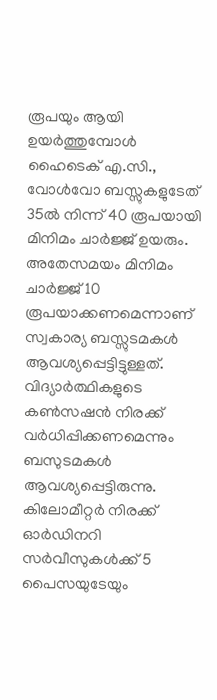രൂപയും ആയി ഉയര്‍ത്തുമ്പോള്‍ ഹൈടെക് എ.സി., വോള്‍വോ ബസ്സുകളുടേത് 35ല്‍ നിന്ന് 40 രൂപയായി മിനിമം ചാര്‍ജ്ജ് ഉയരും. അതേസമയം മിനിമം ചാര്‍ജ്ജ് 10 രൂപയാക്കണമെന്നാണ് സ്വകാര്യ ബസ്സുടമകള്‍ ആവശ്യപ്പെട്ടിട്ടുള്ളത്. വിദ്യാര്‍ത്ഥികളുടെ കണ്‍സഷന്‍ നിരക്ക് വര്‍ധിപ്പിക്കണമെന്നും ബസുടമകള്‍ ആവശ്യപ്പെട്ടിരുന്നു. കിലോമീറ്റര്‍ നിരക്ക് ഓര്‍ഡിനറി സര്‍വീസുകള്‍ക്ക് 5 പൈസയുടേയും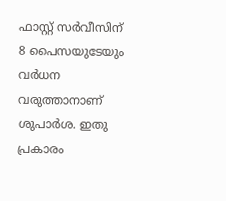ഫാസ്റ്റ് സര്‍വീസിന് 8 പൈസയുടേയും വര്‍ധന വരുത്താനാണ് ശുപാര്‍ശ. ഇതു പ്രകാരം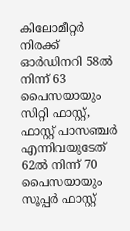കിലോമീറ്റര്‍ നിരക്ക് ഓര്‍ഡിനറി 58ല്‍ നിന്ന് 63 പൈസയായും സിറ്റി ഫാസ്റ്റ്, ഫാസ്റ്റ് പാസഞ്ചര്‍ എന്നിവയുടേത് 62ല്‍ നിന്ന് 70 പൈസയായും സൂപ്പര്‍ ഫാസ്റ്റ്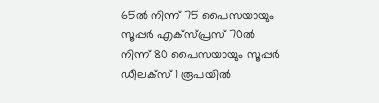65ല്‍ നിന്ന് 75 പൈസയായും സൂപ്പര്‍ എക്‌സ്പ്രസ് 70ല്‍ നിന്ന് 80 പൈസയായും സൂപ്പര്‍ ഡീലക്‌സ് 1 രൂപയില്‍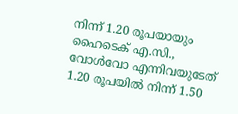നിന്ന് 1.20 രൂപയായും ഹൈടെക് എ.സി., വോള്‍വോ എന്നിവയുടേത് 1.20 രൂപയില്‍ നിന്ന് 1.50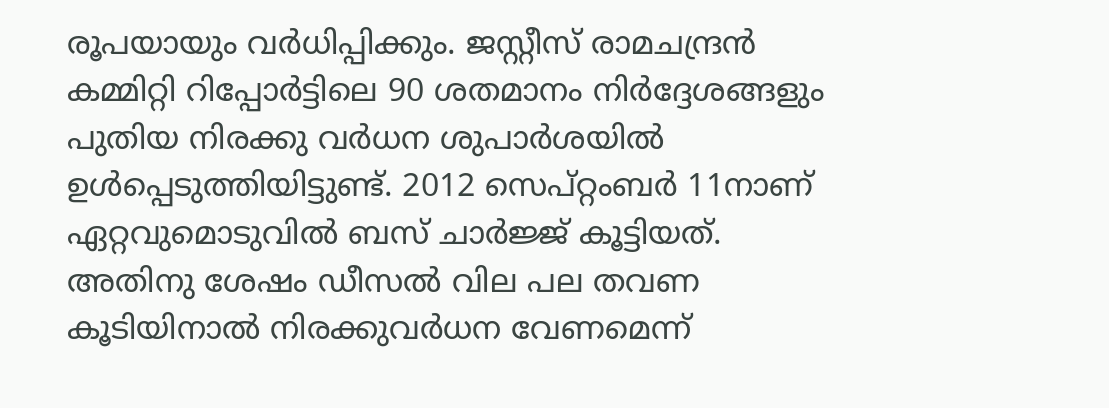രൂപയായും വര്‍ധിപ്പിക്കും. ജസ്റ്റീസ് രാമചന്ദ്രന്‍ കമ്മിറ്റി റിപ്പോര്‍ട്ടിലെ 90 ശതമാനം നിര്‍ദ്ദേശങ്ങളും പുതിയ നിരക്കു വര്‍ധന ശുപാര്‍ശയില്‍ ഉള്‍പ്പെടുത്തിയിട്ടുണ്ട്. 2012 സെപ്റ്റംബര്‍ 11നാണ് ഏറ്റവുമൊടുവില്‍ ബസ് ചാര്‍ജ്ജ് കൂട്ടിയത്. അതിനു ശേഷം ഡീസല്‍ വില പല തവണ കൂടിയിനാല്‍ നിരക്കുവര്‍ധന വേണമെന്ന്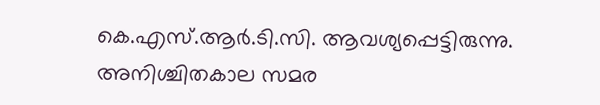കെ.എസ്.ആര്‍.ടി.സി. ആവശ്യപ്പെട്ടിരുന്നു. അനിശ്ചിതകാല സമര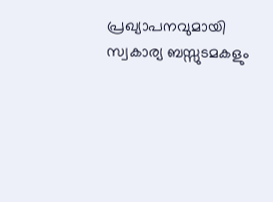പ്രഖ്യാപനവുമായി സ്വകാര്യ ബസ്സുടമകളും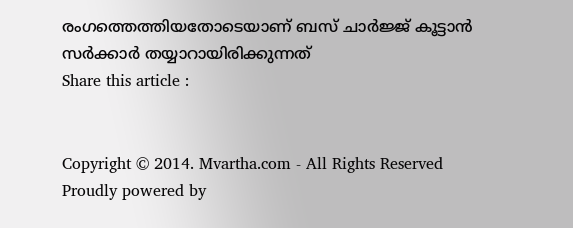രംഗത്തെത്തിയതോടെയാണ് ബസ് ചാര്‍ജ്ജ് കൂട്ടാന്‍ സര്‍ക്കാര്‍ തയ്യാറായിരിക്കുന്നത്
Share this article :


Copyright © 2014. Mvartha.com - All Rights Reserved
Proudly powered by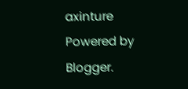axinture
Powered by Blogger.